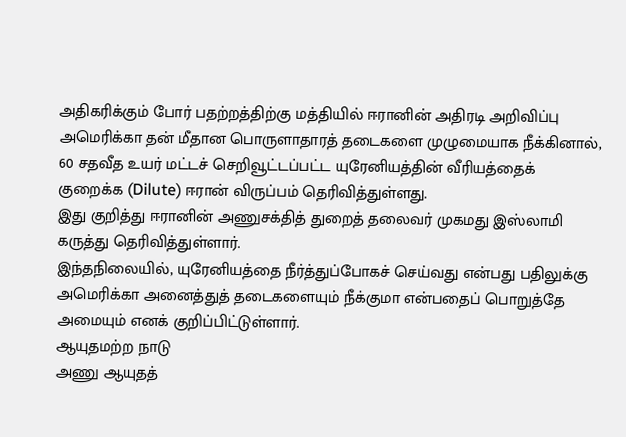அதிகரிக்கும் போர் பதற்றத்திற்கு மத்தியில் ஈரானின் அதிரடி அறிவிப்பு
அமெரிக்கா தன் மீதான பொருளாதாரத் தடைகளை முழுமையாக நீக்கினால், 60 சதவீத உயர் மட்டச் செறிவூட்டப்பட்ட யுரேனியத்தின் வீரியத்தைக் குறைக்க (Dilute) ஈரான் விருப்பம் தெரிவித்துள்ளது.
இது குறித்து ஈரானின் அணுசக்தித் துறைத் தலைவர் முகமது இஸ்லாமி கருத்து தெரிவித்துள்ளார்.
இந்தநிலையில், யுரேனியத்தை நீர்த்துப்போகச் செய்வது என்பது பதிலுக்கு அமெரிக்கா அனைத்துத் தடைகளையும் நீக்குமா என்பதைப் பொறுத்தே அமையும் எனக் குறிப்பிட்டுள்ளார்.
ஆயுதமற்ற நாடு
அணு ஆயுதத்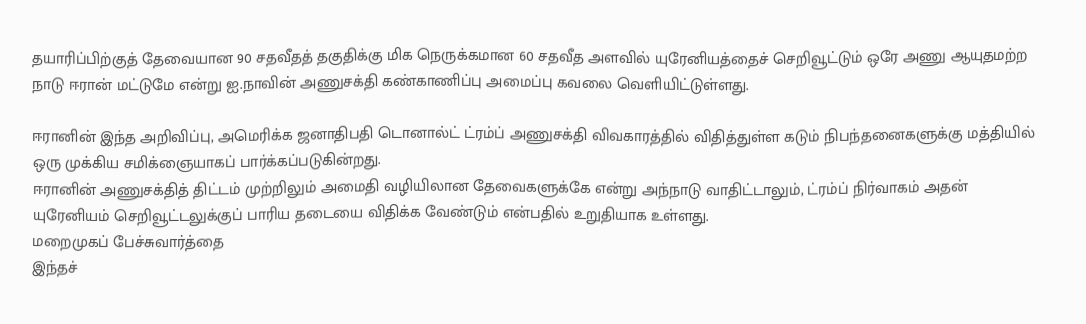தயாரிப்பிற்குத் தேவையான 90 சதவீதத் தகுதிக்கு மிக நெருக்கமான 60 சதவீத அளவில் யுரேனியத்தைச் செறிவூட்டும் ஒரே அணு ஆயுதமற்ற நாடு ஈரான் மட்டுமே என்று ஐ.நாவின் அணுசக்தி கண்காணிப்பு அமைப்பு கவலை வெளியிட்டுள்ளது.

ஈரானின் இந்த அறிவிப்பு, அமெரிக்க ஜனாதிபதி டொனால்ட் ட்ரம்ப் அணுசக்தி விவகாரத்தில் விதித்துள்ள கடும் நிபந்தனைகளுக்கு மத்தியில் ஒரு முக்கிய சமிக்ஞையாகப் பார்க்கப்படுகின்றது.
ஈரானின் அணுசக்தித் திட்டம் முற்றிலும் அமைதி வழியிலான தேவைகளுக்கே என்று அந்நாடு வாதிட்டாலும், ட்ரம்ப் நிர்வாகம் அதன் யுரேனியம் செறிவூட்டலுக்குப் பாரிய தடையை விதிக்க வேண்டும் என்பதில் உறுதியாக உள்ளது.
மறைமுகப் பேச்சுவார்த்தை
இந்தச்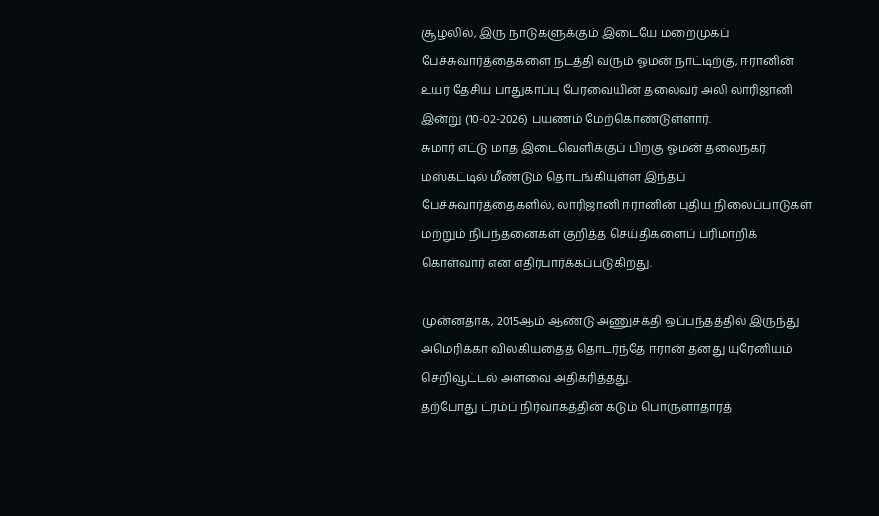சூழலில், இரு நாடுகளுக்கும் இடையே மறைமுகப் பேச்சுவார்த்தைகளை நடத்தி வரும் ஓமன் நாட்டிற்கு, ஈரானின் உயர் தேசிய பாதுகாப்பு பேரவையின் தலைவர் அலி லாரிஜானி இன்று (10-02-2026) பயணம் மேற்கொண்டுள்ளார்.
சுமார் எட்டு மாத இடைவெளிக்குப் பிறகு ஓமன் தலைநகர் மஸ்கட்டில் மீண்டும் தொடங்கியுள்ள இந்தப் பேச்சுவார்த்தைகளில், லாரிஜானி ஈரானின் புதிய நிலைப்பாடுகள் மற்றும் நிபந்தனைகள் குறித்த செய்திகளைப் பரிமாறிக் கொள்வார் என எதிர்பார்க்கப்படுகிறது.

முன்னதாக, 2015ஆம் ஆண்டு அணுசக்தி ஒப்பந்தத்தில் இருந்து அமெரிக்கா விலகியதைத் தொடர்ந்தே ஈரான் தனது யுரேனியம் செறிவூட்டல் அளவை அதிகரித்தது.
தற்போது ட்ரம்ப் நிர்வாகத்தின் கடும் பொருளாதாரத்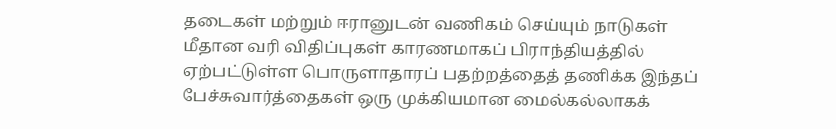தடைகள் மற்றும் ஈரானுடன் வணிகம் செய்யும் நாடுகள் மீதான வரி விதிப்புகள் காரணமாகப் பிராந்தியத்தில் ஏற்பட்டுள்ள பொருளாதாரப் பதற்றத்தைத் தணிக்க இந்தப் பேச்சுவார்த்தைகள் ஒரு முக்கியமான மைல்கல்லாகக்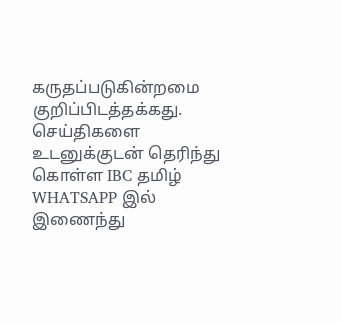கருதப்படுகின்றமை குறிப்பிடத்தக்கது.
செய்திகளை உடனுக்குடன் தெரிந்து கொள்ள IBC தமிழ் WHATSAPP இல் இணைந்து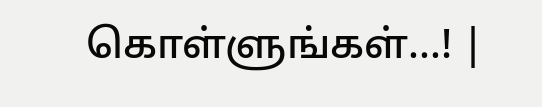கொள்ளுங்கள்...! |